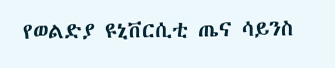የወልድያ ዩኒቨርሲቲ ጤና ሳይንስ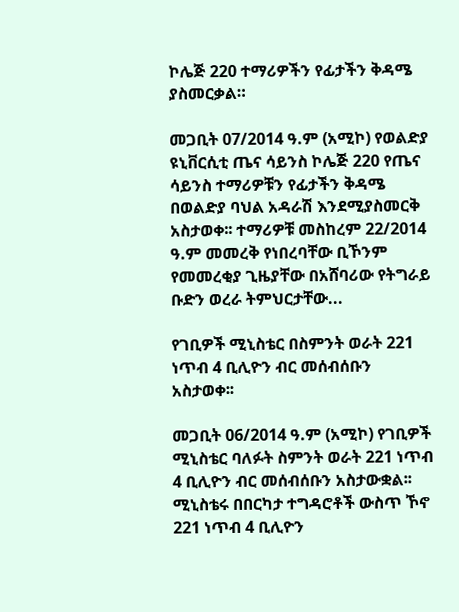ኮሌጅ 220 ተማሪዎችን የፊታችን ቅዳሜ ያስመርቃል።

መጋቢት 07/2014 ዓ.ም (አሚኮ) የወልድያ ዩኒቨርሲቲ ጤና ሳይንስ ኮሌጅ 220 የጤና ሳይንስ ተማሪዎቹን የፊታችን ቅዳሜ በወልድያ ባህል አዳራሽ እንደሚያስመርቅ አስታወቀ፡፡ ተማሪዎቹ መስከረም 22/2014 ዓ.ም መመረቅ የነበረባቸው ቢኾንም የመመረቂያ ጊዜያቸው በአሸባሪው የትግራይ ቡድን ወረራ ትምህርታቸው...

የገቢዎች ሚኒስቴር በስምንት ወራት 221 ነጥብ 4 ቢሊዮን ብር መሰብሰቡን አስታወቀ፡፡

መጋቢት 06/2014 ዓ.ም (አሚኮ) የገቢዎች ሚኒስቴር ባለፉት ስምንት ወራት 221 ነጥብ 4 ቢሊዮን ብር መሰብሰቡን አስታውቋል፡፡ ሚኒስቴሩ በበርካታ ተግዳሮቶች ውስጥ ኾኖ 221 ነጥብ 4 ቢሊዮን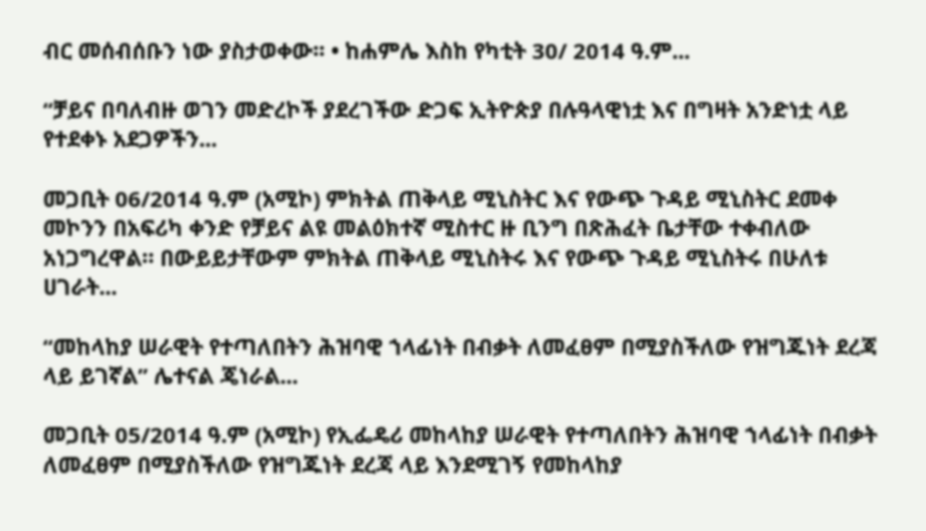ብር መሰብሰቡን ነው ያስታወቀው፡፡ • ከሐምሌ እስከ የካቲት 30/ 2014 ዓ.ም...

“ቻይና በባለብዙ ወገን መድረኮች ያደረገችው ድጋፍ ኢትዮጵያ በሉዓላዊነቷ እና በግዛት አንድነቷ ላይ የተደቀኑ አደጋዎችን...

መጋቢት 06/2014 ዓ.ም (አሚኮ) ምክትል ጠቅላይ ሚኒስትር እና የውጭ ጉዳይ ሚኒስትር ደመቀ መኮንን በአፍሪካ ቀንድ የቻይና ልዩ መልዕክተኛ ሚስተር ዙ ቢንግ በጽሕፈት ቤታቸው ተቀብለው አነጋግረዋል። በውይይታቸውም ምክትል ጠቅላይ ሚኒስትሩ እና የውጭ ጉዳይ ሚኒስትሩ በሁለቱ ሀገራት...

“መከላከያ ሠራዊት የተጣለበትን ሕዝባዊ ኀላፊነት በብቃት ለመፈፀም በሚያስችለው የዝግጁነት ደረጃ ላይ ይገኛል” ሌተናል ጄነራል...

መጋቢት 05/2014 ዓ.ም (አሚኮ) የኢፌዴሪ መከላከያ ሠራዊት የተጣለበትን ሕዝባዊ ኀላፊነት በብቃት ለመፈፀም በሚያስችለው የዝግጁነት ደረጃ ላይ እንደሚገኝ የመከላከያ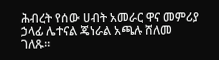ሕብረት የሰው ሀብት አመራር ዋና መምሪያ ኃላፊ ሌተናል ጄነራል አጫሉ ሸለመ ገለጹ።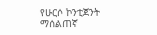የሁርሶ ኮንቲጀንት ማሰልጠኛ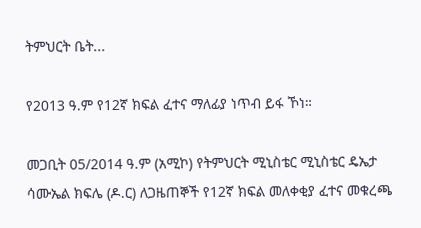ትምህርት ቤት...

የ2013 ዓ.ም የ12ኛ ክፍል ፈተና ማለፊያ ነጥብ ይፋ ኾነ።

መጋቢት 05/2014 ዓ.ም (አሚኮ) የትምህርት ሚኒስቴር ሚኒስቴር ዴኤታ ሳሙኤል ክፍሌ (ዶ.ር) ለጋዜጠኞች የ12ኛ ክፍል መለቀቂያ ፈተና መቁረጫ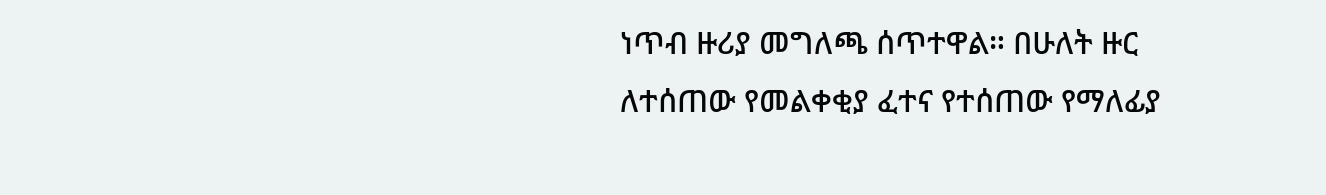ነጥብ ዙሪያ መግለጫ ሰጥተዋል። በሁለት ዙር ለተሰጠው የመልቀቂያ ፈተና የተሰጠው የማለፊያ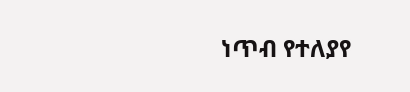ነጥብ የተለያየ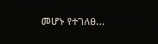መሆኑ የተገለፀ...